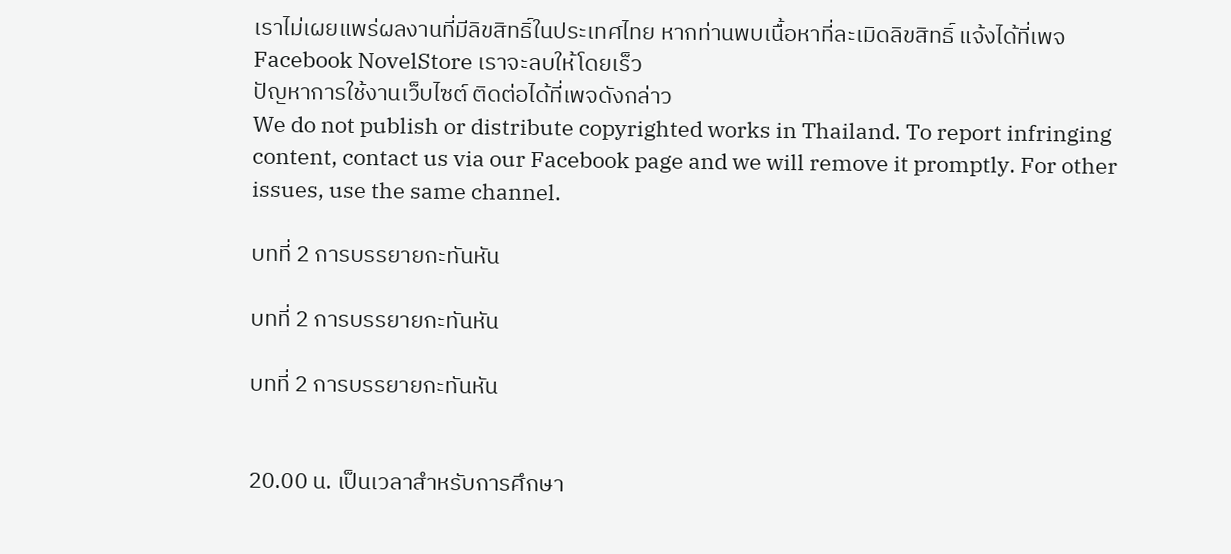เราไม่เผยแพร่ผลงานที่มีลิขสิทธิ์ในประเทศไทย หากท่านพบเนื้อหาที่ละเมิดลิขสิทธิ์ แจ้งได้ที่เพจ Facebook NovelStore เราจะลบให้โดยเร็ว
ปัญหาการใช้งานเว็บไซต์ ติดต่อได้ที่เพจดังกล่าว
We do not publish or distribute copyrighted works in Thailand. To report infringing content, contact us via our Facebook page and we will remove it promptly. For other issues, use the same channel.

บทที่ 2 การบรรยายกะทันหัน

บทที่ 2 การบรรยายกะทันหัน

บทที่ 2 การบรรยายกะทันหัน


20.00 น. เป็นเวลาสำหรับการศึกษา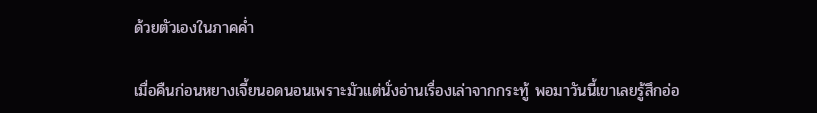ด้วยตัวเองในภาคค่ำ

เมื่อคืนก่อนหยางเจี้ยนอดนอนเพราะมัวแต่นั่งอ่านเรื่องเล่าจากกระทู้ พอมาวันนี้เขาเลยรู้สึกอ่อ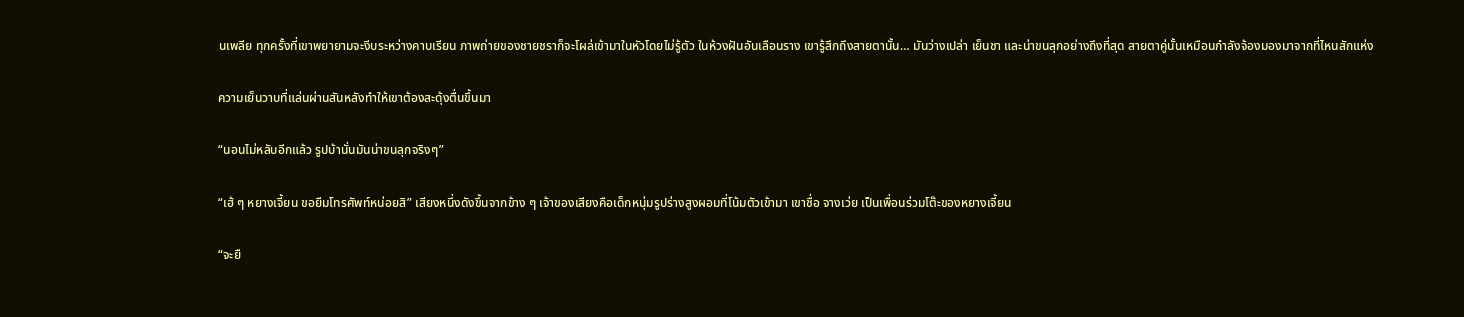นเพลีย ทุกครั้งที่เขาพยายามจะงีบระหว่างคาบเรียน ภาพถ่ายของชายชราก็จะโผล่เข้ามาในหัวโดยไม่รู้ตัว ในห้วงฝันอันเลือนราง เขารู้สึกถึงสายตานั้น… มันว่างเปล่า เย็นชา และน่าขนลุกอย่างถึงที่สุด สายตาคู่นั้นเหมือนกำลังจ้องมองมาจากที่ไหนสักแห่ง

ความเย็นวาบที่แล่นผ่านสันหลังทำให้เขาต้องสะดุ้งตื่นขึ้นมา

“นอนไม่หลับอีกแล้ว รูปบ้านั่นมันน่าขนลุกจริงๆ”

“เฮ้ ๆ หยางเจี้ยน ขอยืมโทรศัพท์หน่อยสิ” เสียงหนึ่งดังขึ้นจากข้าง ๆ เจ้าของเสียงคือเด็กหนุ่มรูปร่างสูงผอมที่โน้มตัวเข้ามา เขาชื่อ จางเว่ย เป็นเพื่อนร่วมโต๊ะของหยางเจี้ยน

“จะยื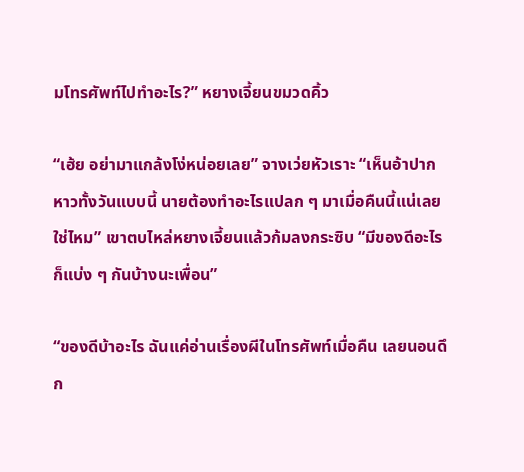มโทรศัพท์ไปทำอะไร?” หยางเจี้ยนขมวดคิ้ว

“เฮ้ย อย่ามาแกล้งโง่หน่อยเลย” จางเว่ยหัวเราะ “เห็นอ้าปากหาวทั้งวันแบบนี้ นายต้องทำอะไรแปลก ๆ มาเมื่อคืนนี้แน่เลยใช่ไหม” เขาตบไหล่หยางเจี้ยนแล้วก้มลงกระซิบ “มีของดีอะไร ก็แบ่ง ๆ กันบ้างนะเพื่อน”

“ของดีบ้าอะไร ฉันแค่อ่านเรื่องผีในโทรศัพท์เมื่อคืน เลยนอนดึก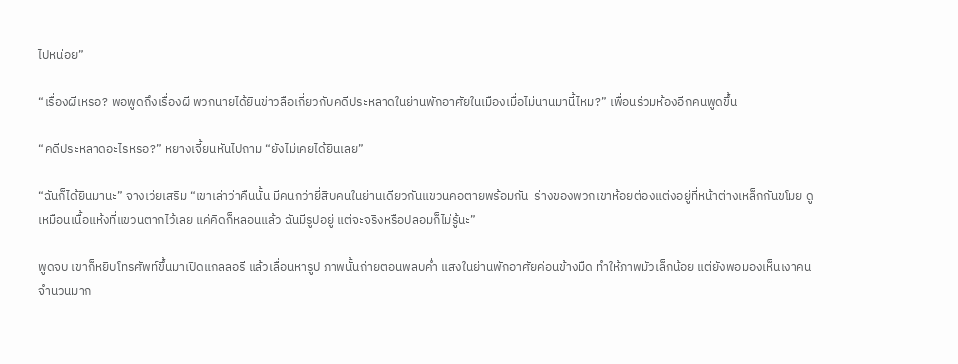ไปหน่อย”

“เรื่องผีเหรอ? พอพูดถึงเรื่องผี พวกนายได้ยินข่าวลือเกี่ยวกับคดีประหลาดในย่านพักอาศัยในเมืองเมื่อไม่นานมานี้ไหม?” เพื่อนร่วมห้องอีกคนพูดขึ้น

“คดีประหลาดอะไรหรอ?” หยางเจี้ยนหันไปถาม “ยังไม่เคยได้ยินเลย”

“ฉันก็ได้ยินมานะ” จางเว่ยเสริม “เขาเล่าว่าคืนนั้น มีคนกว่ายี่สิบคนในย่านเดียวกันแขวนคอตายพร้อมกัน  ร่างของพวกเขาห้อยต่องแต่งอยู่ที่หน้าต่างเหล็กกันขโมย ดูเหมือนเนื้อแห้งที่แขวนตากไว้เลย แค่คิดก็หลอนแล้ว ฉันมีรูปอยู่ แต่จะจริงหรือปลอมก็ไม่รู้นะ”

พูดจบ เขาก็หยิบโทรศัพท์ขึ้นมาเปิดแกลลอรี แล้วเลื่อนหารูป ภาพนั้นถ่ายตอนพลบค่ำ แสงในย่านพักอาศัยค่อนข้างมืด ทำให้ภาพมัวเล็กน้อย แต่ยังพอมองเห็นเงาคนจำนวนมาก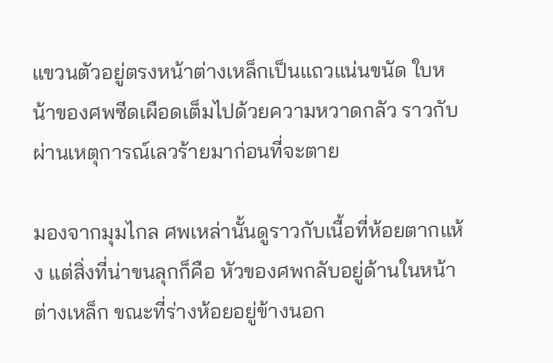แขวนตัวอยู่ตรงหน้าต่างเหล็กเป็นแถวแน่นขนัด ใบหน้าของศพซีดเผือดเต็มไปด้วยความหวาดกลัว ราวกับผ่านเหตุการณ์เลวร้ายมาก่อนที่จะตาย

มองจากมุมไกล ศพเหล่านั้นดูราวกับเนื้อที่ห้อยตากแห้ง แต่สิ่งที่น่าขนลุกก็คือ หัวของศพกลับอยู่ด้านในหน้าต่างเหล็ก ขณะที่ร่างห้อยอยู่ข้างนอก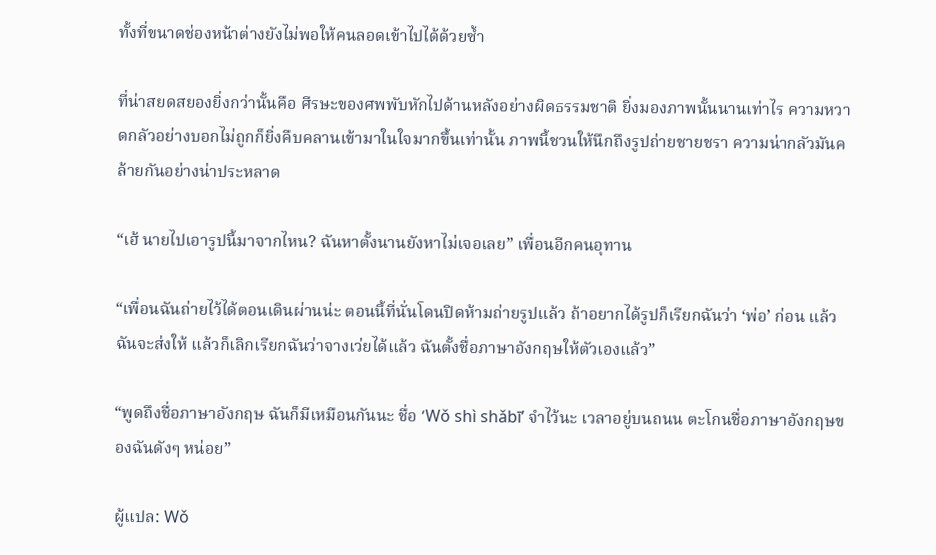ทั้งที่ขนาดช่องหน้าต่างยังไม่พอให้คนลอดเข้าไปได้ด้วยซ้ำ

ที่น่าสยดสยองยิ่งกว่านั้นคือ ศีรษะของศพพับหักไปด้านหลังอย่างผิดธรรมชาติ ยิ่งมองภาพนั้นนานเท่าไร ความหวาดกลัวอย่างบอกไม่ถูกก็ยิ่งคืบคลานเข้ามาในใจมากขึ้นเท่านั้น ภาพนี้ชวนให้นึกถึงรูปถ่ายชายชรา ความน่ากลัวมันคล้ายกันอย่างน่าประหลาด

“เฮ้ นายไปเอารูปนี้มาจากไหน? ฉันหาตั้งนานยังหาไม่เจอเลย” เพื่อนอีกคนอุทาน

“เพื่อนฉันถ่ายไว้ได้ตอนเดินผ่านน่ะ ตอนนี้ที่นั่นโดนปิดห้ามถ่ายรูปแล้ว ถ้าอยากได้รูปก็เรียกฉันว่า ‘พ่อ’ ก่อน แล้วฉันจะส่งให้ แล้วก็เลิกเรียกฉันว่าจางเว่ยได้แล้ว ฉันตั้งชื่อภาษาอังกฤษให้ตัวเองแล้ว”

“พูดถึงชื่อภาษาอังกฤษ ฉันก็มีเหมือนกันนะ ชื่อ ‘Wǒ shì shǎbī’ จำไว้นะ เวลาอยู่บนถนน ตะโกนชื่อภาษาอังกฤษของฉันดังๆ หน่อย”

ผู้แปล: Wǒ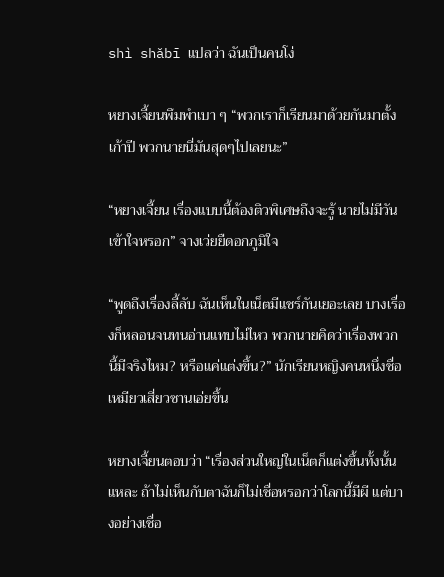shì shǎbī แปลว่า ฉันเป็นคนโง่

หยางเจี้ยนพึมพำเบา ๆ “พวกเราก็เรียนมาด้วยกันมาตั้งเก้าปี พวกนายนี่มันสุดๆไปเลยนะ”

“หยางเจี้ยน เรื่องแบบนี้ต้องติวพิเศษถึงจะรู้ นายไม่มีวันเข้าใจหรอก” จางเว่ยยืดอกภูมิใจ

“พูดถึงเรื่องลี้ลับ ฉันเห็นในเน็ตมีแชร์กันเยอะเลย บางเรื่องก็หลอนจนทนอ่านแทบไม่ไหว พวกนายคิดว่าเรื่องพวกนี้มีจริงไหม? หรือแค่แต่งขึ้น?” นักเรียนหญิงคนหนึ่งชื่อเหมียวเสี่ยวซานเอ่ยขึ้น

หยางเจี้ยนตอบว่า “เรื่องส่วนใหญ่ในเน็ตก็แต่งขึ้นทั้งนั้นแหละ ถ้าไม่เห็นกับตาฉันก็ไม่เชื่อหรอกว่าโลกนี้มีผี แต่บางอย่างเชื่อ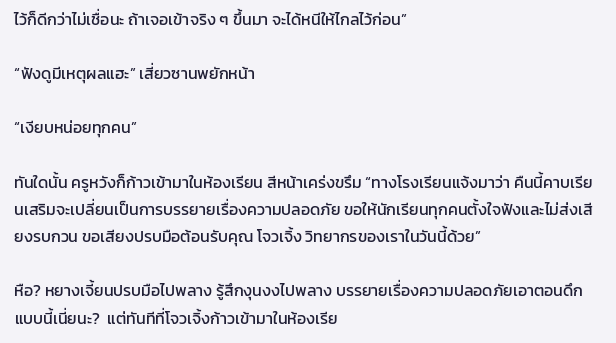ไว้ก็ดีกว่าไม่เชื่อนะ ถ้าเจอเข้าจริง ๆ ขึ้นมา จะได้หนีให้ไกลไว้ก่อน”

“ฟังดูมีเหตุผลแฮะ” เสี่ยวซานพยักหน้า

“เงียบหน่อยทุกคน”

ทันใดนั้น ครูหวังก็ก้าวเข้ามาในห้องเรียน สีหน้าเคร่งขรึม “ทางโรงเรียนแจ้งมาว่า คืนนี้คาบเรียนเสริมจะเปลี่ยนเป็นการบรรยายเรื่องความปลอดภัย ขอให้นักเรียนทุกคนตั้งใจฟังและไม่ส่งเสียงรบกวน ขอเสียงปรบมือต้อนรับคุณ โจวเจิ้ง วิทยากรของเราในวันนี้ด้วย”

หือ? หยางเจี้ยนปรบมือไปพลาง รู้สึกงุนงงไปพลาง บรรยายเรื่องความปลอดภัยเอาตอนดึกแบบนี้เนี่ยนะ?  แต่ทันทีที่โจวเจิ้งก้าวเข้ามาในห้องเรีย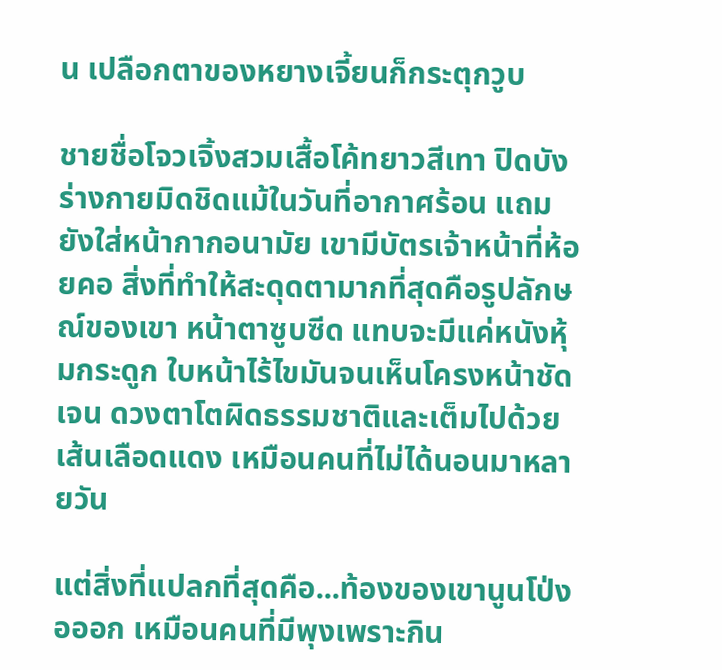น เปลือกตาของหยางเจี้ยนก็กระตุกวูบ

ชายชื่อโจวเจิ้งสวมเสื้อโค้ทยาวสีเทา ปิดบังร่างกายมิดชิดแม้ในวันที่อากาศร้อน แถมยังใส่หน้ากากอนามัย เขามีบัตรเจ้าหน้าที่ห้อยคอ สิ่งที่ทำให้สะดุดตามากที่สุดคือรูปลักษณ์ของเขา หน้าตาซูบซีด แทบจะมีแค่หนังหุ้มกระดูก ใบหน้าไร้ไขมันจนเห็นโครงหน้าชัดเจน ดวงตาโตผิดธรรมชาติและเต็มไปด้วยเส้นเลือดแดง เหมือนคนที่ไม่ได้นอนมาหลายวัน

แต่สิ่งที่แปลกที่สุดคือ...ท้องของเขานูนโป่งอออก เหมือนคนที่มีพุงเพราะกิน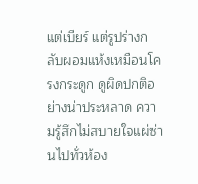แต่เบียร์ แต่รูปร่างกลับผอมแห้งเหมือนโครงกระดูก ดูผิดปกติอย่างน่าประหลาด ความรู้สึกไม่สบายใจแผ่ซ่านไปทั่วห้อง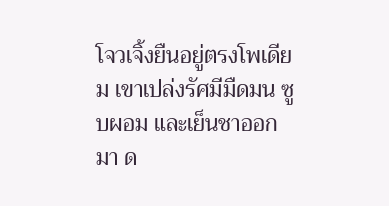โจวเจิ้งยืนอยู่ตรงโพเดียม เขาเปล่งรัศมีมืดมน ซูบผอม และเย็นชาออกมา ด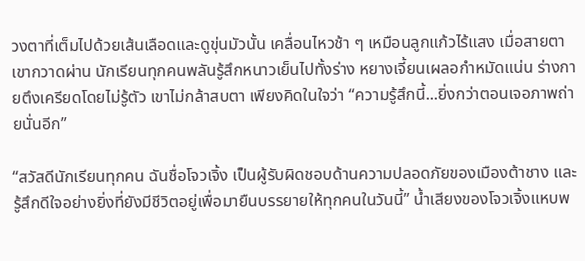วงตาที่เต็มไปด้วยเส้นเลือดและดูขุ่นมัวนั้น เคลื่อนไหวช้า ๆ เหมือนลูกแก้วไร้แสง เมื่อสายตาเขากวาดผ่าน นักเรียนทุกคนพลันรู้สึกหนาวเย็นไปทั้งร่าง หยางเจี้ยนเผลอกำหมัดแน่น ร่างกายตึงเครียดโดยไม่รู้ตัว เขาไม่กล้าสบตา เพียงคิดในใจว่า “ความรู้สึกนี้...ยิ่งกว่าตอนเจอภาพถ่ายนั่นอีก”

“สวัสดีนักเรียนทุกคน ฉันชื่อโจวเจิ้ง เป็นผู้รับผิดชอบด้านความปลอดภัยของเมืองต้าชาง และรู้สึกดีใจอย่างยิ่งที่ยังมีชีวิตอยู่เพื่อมายืนบรรยายให้ทุกคนในวันนี้” น้ำเสียงของโจวเจิ้งแหบพ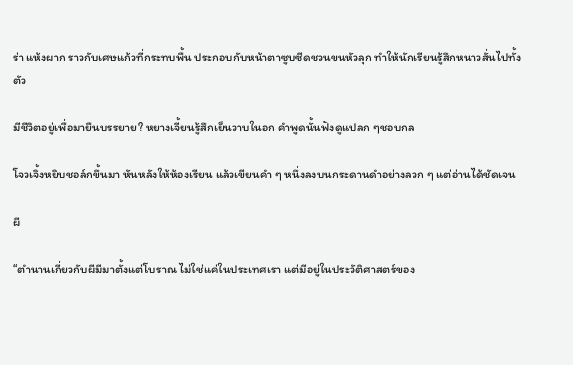ร่า แห้งผาก ราวกับเศษแก้วที่กระทบพื้น ประกอบกับหน้าตาซูบซีดชวนขนหัวลุก ทำให้นักเรียนรู้สึกหนาวสั่นไปทั้งตัว

มีชีวิตอยู่เพื่อมายืนบรรยาย? หยางเจี้ยนรู้สึกเย็นวาบในอก คำพูดนั้นฟังดูแปลก ๆชอบกล

โจวเจิ้งหยิบชอล์กขึ้นมา หันหลังให้ห้องเรียน แล้วเขียนคำ ๆ หนึ่งลงบนกระดานดำอย่างลวก ๆ แต่อ่านได้ชัดเจน

ผี

“ตำนานเกี่ยวกับผีมีมาตั้งแต่โบราณ ไม่ใช่แค่ในประเทศเรา แต่มีอยู่ในประวัติศาสตร์ของ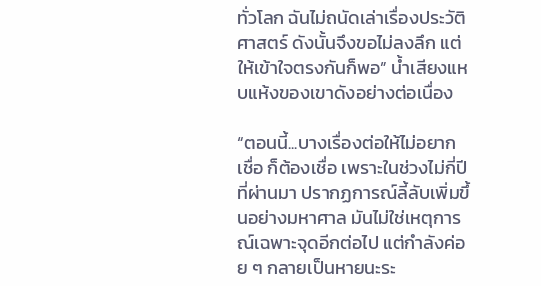ทั่วโลก ฉันไม่ถนัดเล่าเรื่องประวัติศาสตร์ ดังนั้นจึงขอไม่ลงลึก แต่ให้เข้าใจตรงกันก็พอ” น้ำเสียงแหบแห้งของเขาดังอย่างต่อเนื่อง

“ตอนนี้...บางเรื่องต่อให้ไม่อยากเชื่อ ก็ต้องเชื่อ เพราะในช่วงไม่กี่ปีที่ผ่านมา ปรากฏการณ์ลี้ลับเพิ่มขึ้นอย่างมหาศาล มันไม่ใช่เหตุการณ์เฉพาะจุดอีกต่อไป แต่กำลังค่อย ๆ กลายเป็นหายนะระ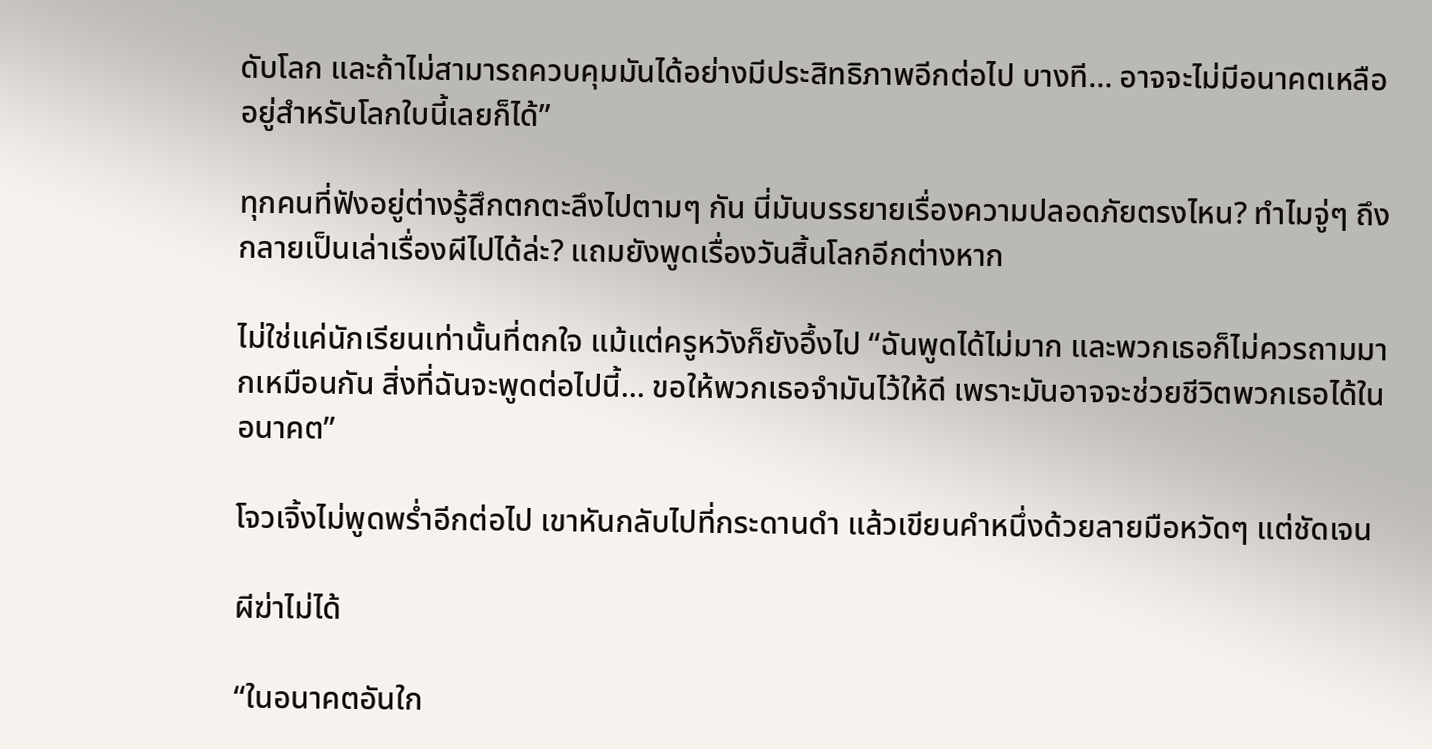ดับโลก และถ้าไม่สามารถควบคุมมันได้อย่างมีประสิทธิภาพอีกต่อไป บางที… อาจจะไม่มีอนาคตเหลืออยู่สำหรับโลกใบนี้เลยก็ได้”

ทุกคนที่ฟังอยู่ต่างรู้สึกตกตะลึงไปตามๆ กัน นี่มันบรรยายเรื่องความปลอดภัยตรงไหน? ทำไมจู่ๆ ถึงกลายเป็นเล่าเรื่องผีไปได้ล่ะ? แถมยังพูดเรื่องวันสิ้นโลกอีกต่างหาก

ไม่ใช่แค่นักเรียนเท่านั้นที่ตกใจ แม้แต่ครูหวังก็ยังอึ้งไป “ฉันพูดได้ไม่มาก และพวกเธอก็ไม่ควรถามมากเหมือนกัน สิ่งที่ฉันจะพูดต่อไปนี้... ขอให้พวกเธอจำมันไว้ให้ดี เพราะมันอาจจะช่วยชีวิตพวกเธอได้ในอนาคต”

โจวเจิ้งไม่พูดพร่ำอีกต่อไป เขาหันกลับไปที่กระดานดำ แล้วเขียนคำหนึ่งด้วยลายมือหวัดๆ แต่ชัดเจน

ผีฆ่าไม่ได้

“ในอนาคตอันใก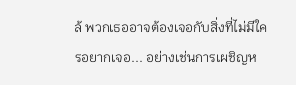ล้ พวกเธออาจต้องเจอกับสิ่งที่ไม่มีใครอยากเจอ... อย่างเช่นการเผชิญห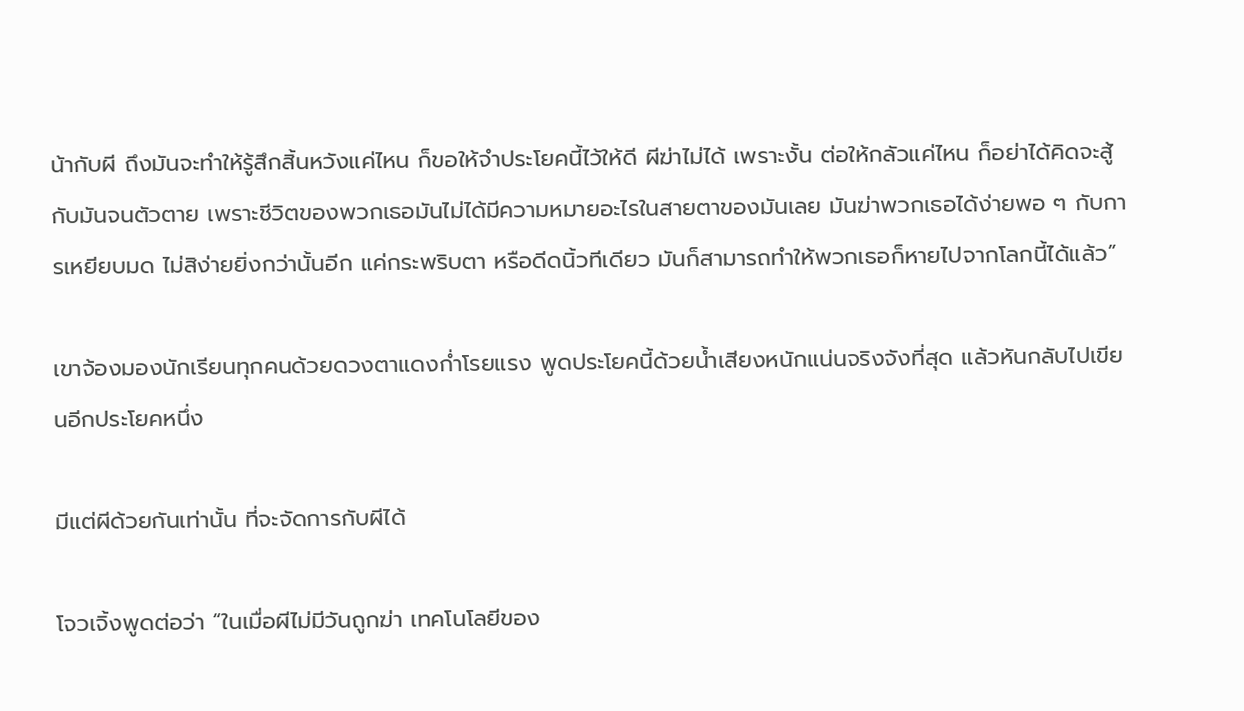น้ากับผี ถึงมันจะทำให้รู้สึกสิ้นหวังแค่ไหน ก็ขอให้จำประโยคนี้ไว้ให้ดี ผีฆ่าไม่ได้ เพราะงั้น ต่อให้กลัวแค่ไหน ก็อย่าได้คิดจะสู้กับมันจนตัวตาย เพราะชีวิตของพวกเธอมันไม่ได้มีความหมายอะไรในสายตาของมันเลย มันฆ่าพวกเธอได้ง่ายพอ ๆ กับการเหยียบมด ไม่สิง่ายยิ่งกว่านั้นอีก แค่กระพริบตา หรือดีดนิ้วทีเดียว มันก็สามารถทำให้พวกเธอก็หายไปจากโลกนี้ได้แล้ว”

เขาจ้องมองนักเรียนทุกคนด้วยดวงตาแดงก่ำโรยแรง พูดประโยคนี้ด้วยน้ำเสียงหนักแน่นจริงจังที่สุด แล้วหันกลับไปเขียนอีกประโยคหนึ่ง

มีแต่ผีด้วยกันเท่านั้น ที่จะจัดการกับผีได้

โจวเจิ้งพูดต่อว่า “ในเมื่อผีไม่มีวันถูกฆ่า เทคโนโลยีของ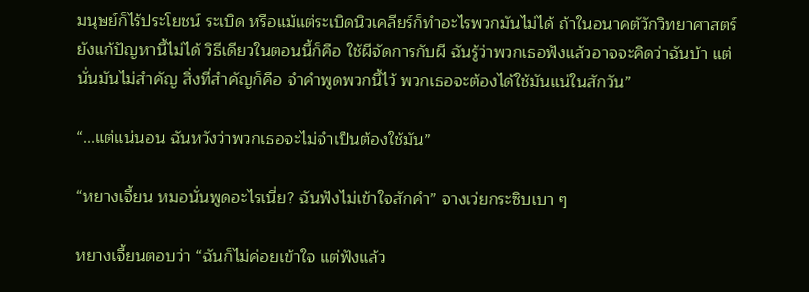มนุษย์ก็ไร้ประโยชน์ ระเบิด หรือแม้แต่ระเบิดนิวเคลียร์ก็ทำอะไรพวกมันไม่ได้ ถ้าในอนาคตัวักวิทยาศาสตร์ยังแก้ปัญหานี้ไม่ได้ วิธีเดียวในตอนนี้ก็คือ ใช้ผีจัดการกับผี ฉันรู้ว่าพวกเธอฟังแล้วอาจจะคิดว่าฉันบ้า แต่นั่นมันไม่สำคัญ สิ่งที่สำคัญก็คือ จำคำพูดพวกนี้ไว้ พวกเธอจะต้องได้ใช้มันแน่ในสักวัน”

“...แต่แน่นอน ฉันหวังว่าพวกเธอจะไม่จำเป็นต้องใช้มัน”

“หยางเจี้ยน หมอนั่นพูดอะไรเนี่ย? ฉันฟังไม่เข้าใจสักคำ” จางเว่ยกระซิบเบา ๆ

หยางเจี้ยนตอบว่า “ฉันก็ไม่ค่อยเข้าใจ แต่ฟังแล้ว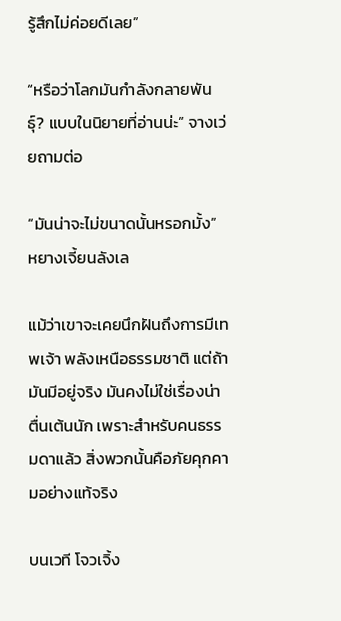รู้สึกไม่ค่อยดีเลย”

“หรือว่าโลกมันกำลังกลายพันธุ์? แบบในนิยายที่อ่านน่ะ” จางเว่ยถามต่อ

“มันน่าจะไม่ขนาดนั้นหรอกมั้ง” หยางเจี้ยนลังเล

แม้ว่าเขาจะเคยนึกฝันถึงการมีเทพเจ้า พลังเหนือธรรมชาติ แต่ถ้ามันมีอยู่จริง มันคงไม่ใช่เรื่องน่าตื่นเต้นนัก เพราะสำหรับคนธรรมดาแล้ว สิ่งพวกนั้นคือภัยคุกคามอย่างแท้จริง

บนเวที โจวเจิ้ง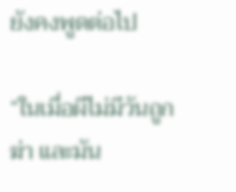ยังคงพูดต่อไป

“ในเมื่อผีไม่มีวันถูกฆ่า และมัน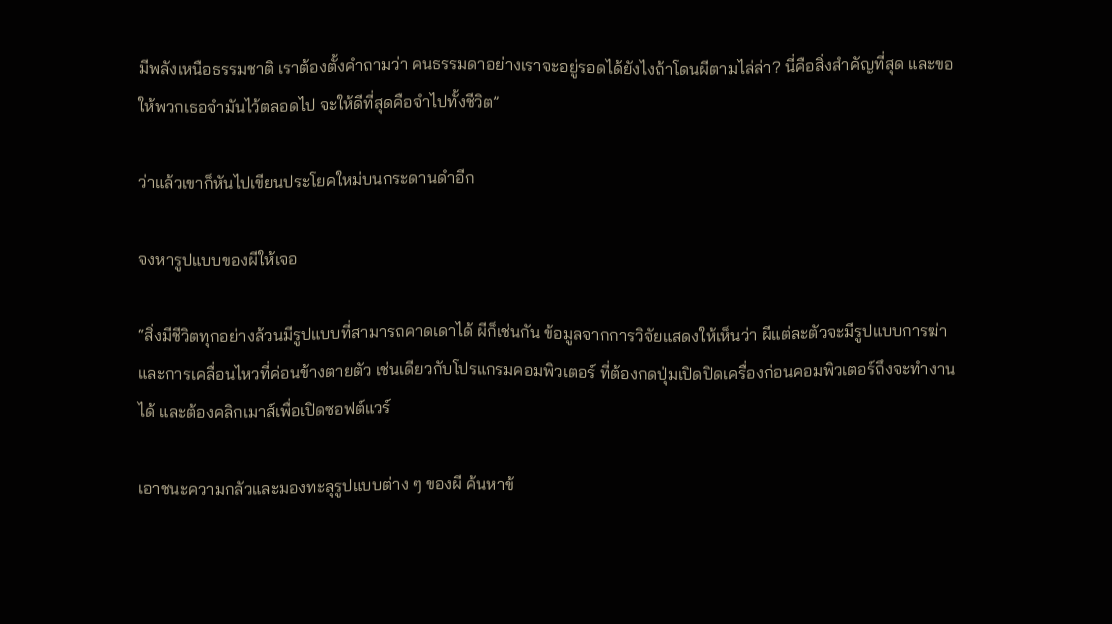มีพลังเหนือธรรมชาติ เราต้องตั้งคำถามว่า คนธรรมดาอย่างเราจะอยู่รอดได้ยังไงถ้าโดนผีตามไล่ล่า? นี่คือสิ่งสำคัญที่สุด และขอให้พวกเธอจำมันไว้ตลอดไป จะให้ดีที่สุดคือจำไปทั้งชีวิต”

ว่าแล้วเขาก็หันไปเขียนประโยคใหม่บนกระดานดำอีก

จงหารูปแบบของผีให้เจอ

“สิ่งมีชีวิตทุกอย่างล้วนมีรูปแบบที่สามารถคาดเดาได้ ผีก็เช่นกัน ข้อมูลจากการวิจัยแสดงให้เห็นว่า ผีแต่ละตัวจะมีรูปแบบการฆ่าและการเคลื่อนไหวที่ค่อนข้างตายตัว เช่นเดียวกับโปรแกรมคอมพิวเตอร์ ที่ต้องกดปุ่มเปิดปิดเครื่องก่อนคอมพิวเตอร์ถึงจะทำงานได้ และต้องคลิกเมาส์เพื่อเปิดซอฟต์แวร์

เอาชนะความกลัวและมองทะลุรูปแบบต่าง ๆ ของผี ค้นหาข้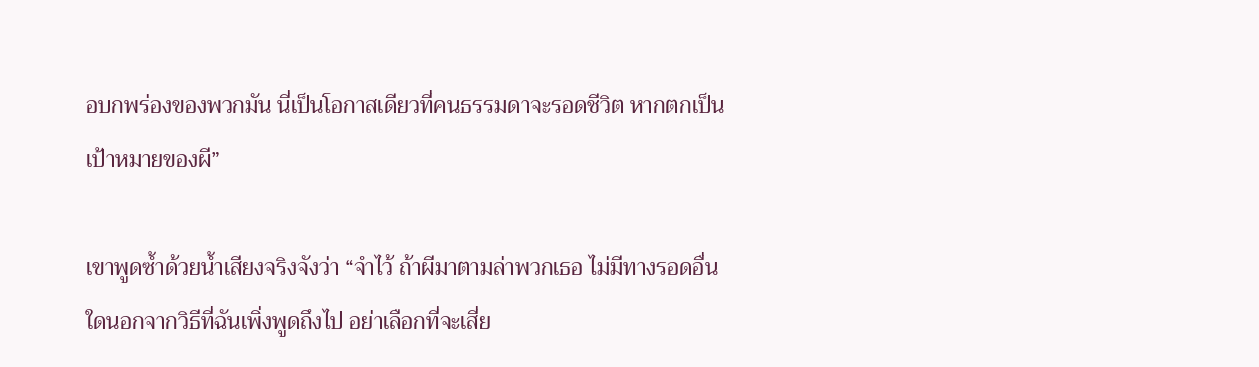อบกพร่องของพวกมัน นี่เป็นโอกาสเดียวที่คนธรรมดาจะรอดชีวิต หากตกเป็นเป้าหมายของผี”

เขาพูดซ้ำด้วยน้ำเสียงจริงจังว่า “จำไว้ ถ้าผีมาตามล่าพวกเธอ ไม่มีทางรอดอื่นใดนอกจากวิธีที่ฉันเพิ่งพูดถึงไป อย่าเลือกที่จะเสี่ย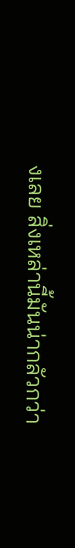งเลย สิ่งเหล่านี้มันน่ากลัวกว่า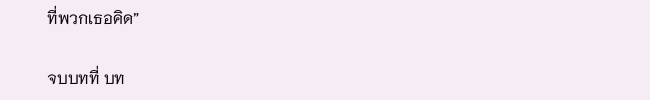ที่พวกเธอคิด”

จบบทที่ บท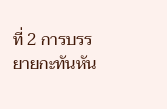ที่ 2 การบรรยายกะทันหัน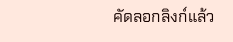คัดลอกลิงก์แล้ว